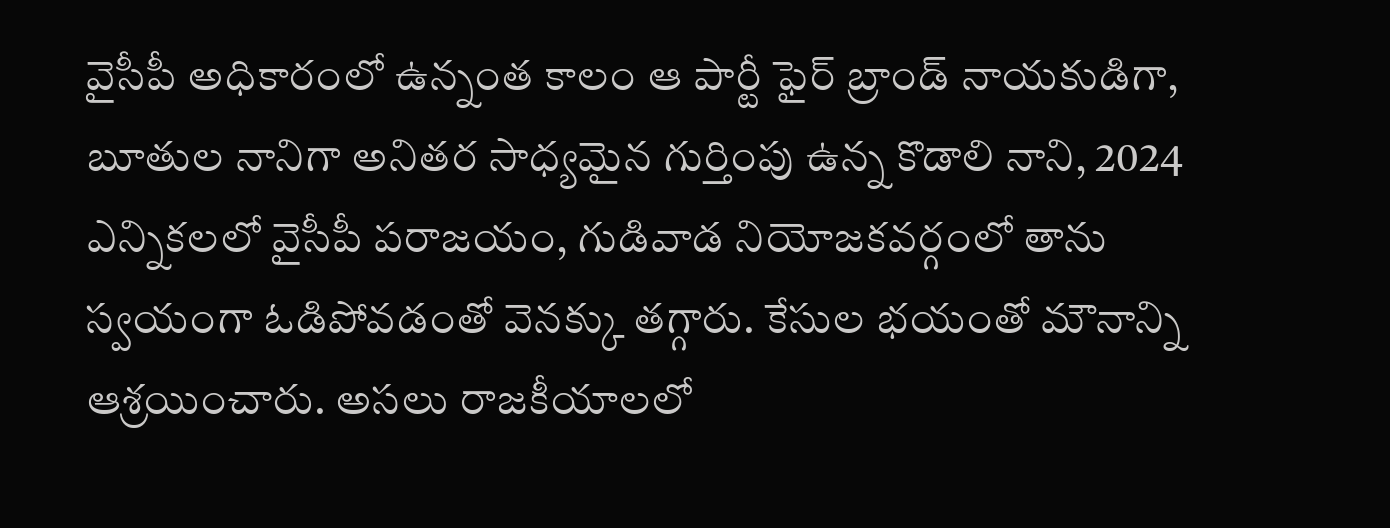వైసీపీ అధికారంలో ఉన్నంత కాలం ఆ పార్టీ ఫైర్ బ్రాండ్ నాయకుడిగా, బూతుల నానిగా అనితర సాధ్యమైన గుర్తింపు ఉన్న కొడాలి నాని, 2024 ఎన్నికలలో వైసీపీ పరాజయం, గుడివాడ నియోజకవర్గంలో తాను స్వయంగా ఓడిపోవడంతో వెనక్కు తగ్గారు. కేసుల భయంతో మౌనాన్ని ఆశ్రయించారు. అసలు రాజకీయాలలో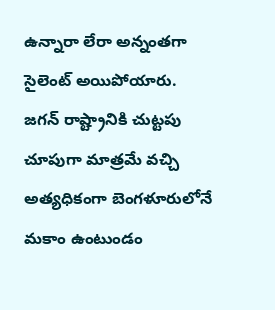ఉన్నారా లేరా అన్నంతగా సైలెంట్ అయిపోయారు.
జగన్ రాష్ట్రానికి చుట్టపు చూపుగా మాత్రమే వచ్చి అత్యధికంగా బెంగళూరులోనే మకాం ఉంటుండం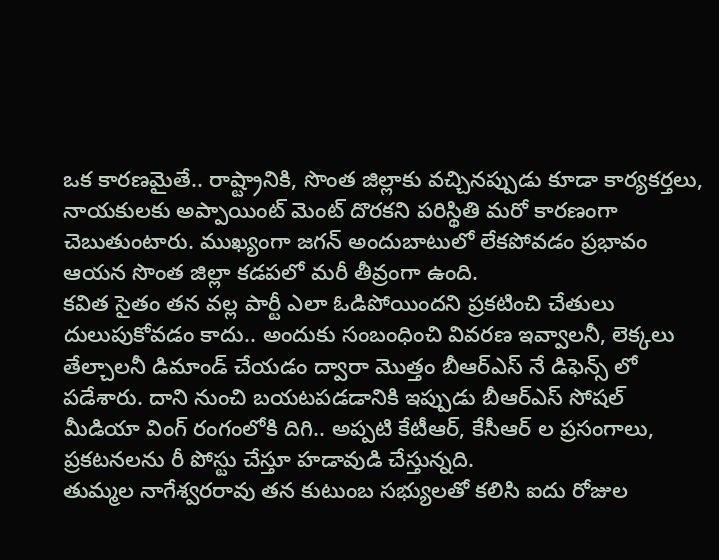ఒక కారణమైతే.. రాష్ట్రానికి, సొంత జిల్లాకు వచ్చినప్పుడు కూడా కార్యకర్తలు, నాయకులకు అప్పాయింట్ మెంట్ దొరకని పరిస్థితి మరో కారణంగా చెబుతుంటారు. ముఖ్యంగా జగన్ అందుబాటులో లేకపోవడం ప్రభావం ఆయన సొంత జిల్లా కడపలో మరీ తీవ్రంగా ఉంది.
కవిత సైతం తన వల్ల పార్టీ ఎలా ఓడిపోయిందని ప్రకటించి చేతులు దులుపుకోవడం కాదు.. అందుకు సంబంధించి వివరణ ఇవ్వాలనీ, లెక్కలు తేల్చాలనీ డిమాండ్ చేయడం ద్వారా మొత్తం బీఆర్ఎస్ నే డిఫెన్స్ లో పడేశారు. దాని నుంచి బయటపడడానికి ఇప్పుడు బీఆర్ఎస్ సోషల్ మీడియా వింగ్ రంగంలోకి దిగి.. అప్పటి కేటీఆర్, కేసీఆర్ ల ప్రసంగాలు, ప్రకటనలను రీ పోస్టు చేస్తూ హడావుడి చేస్తున్నది.
తుమ్మల నాగేశ్వరరావు తన కుటుంబ సభ్యులతో కలిసి ఐదు రోజుల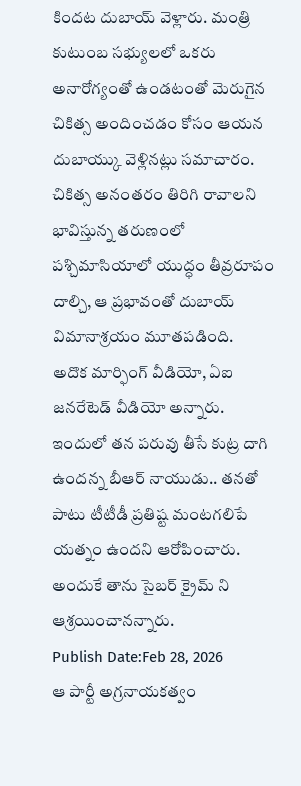కిందట దుబాయ్ వెళ్లారు. మంత్రి కుటుంబ సభ్యులలో ఒకరు అనారోగ్యంతో ఉండటంతో మెరుగైన చికిత్స అందించడం కోసం ఆయన దుబాయ్కు వెళ్లినట్లు సమాచారం. చికిత్స అనంతరం తిరిగి రావాలని భావిస్తున్న తరుణంలో పశ్చిమాసియాలో యుద్ధం తీవ్రరూపం దాల్చి, ఆ ప్రభావంతో దుబాయ్ విమానాశ్రయం మూతపడింది.
అదొక మార్ఫింగ్ వీడియో, ఏఐ జనరేటెడ్ వీడియో అన్నారు. ఇందులో తన పరువు తీసే కుట్ర దాగి ఉందన్న బీఆర్ నాయుడు.. తనతో పాటు టీటీడీ ప్రతిష్ట మంటగలిపే యత్నం ఉందని ఆరోపించారు. అందుకే తాను సైబర్ క్రైమ్ ని ఆశ్రయించానన్నారు.
Publish Date:Feb 28, 2026
ఆ పార్టీ అగ్రనాయకత్వం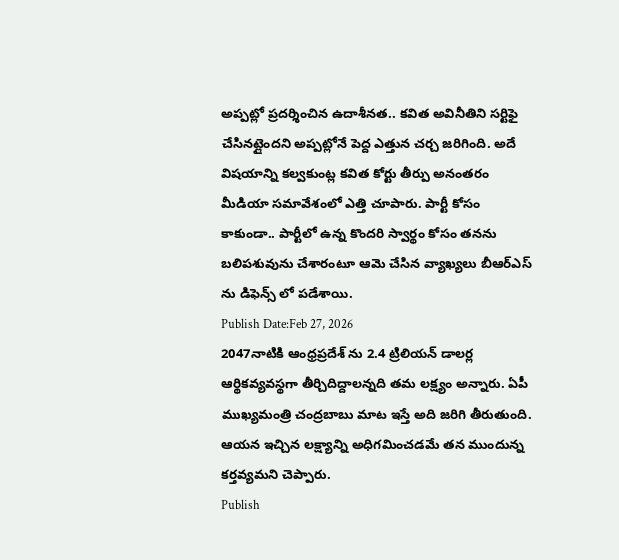అప్పట్లో ప్రదర్శించిన ఉదాశీనత.. కవిత అవినీతిని సర్టిఫై చేసినట్లైందని అప్పట్లోనే పెద్ద ఎత్తున చర్చ జరిగింది. అదే విషయాన్ని కల్వకుంట్ల కవిత కోర్టు తీర్పు అనంతరం మీడియా సమావేశంలో ఎత్తి చూపారు. పార్టీ కోసం కాకుండా.. పార్టీలో ఉన్న కొందరి స్వార్థం కోసం తనను బలిపశువును చేశారంటూ ఆమె చేసిన వ్యాఖ్యలు బీఆర్ఎస్ ను డిఫెన్స్ లో పడేశాయి.
Publish Date:Feb 27, 2026
2047నాటికి ఆంధ్రప్రదేశ్ ను 2.4 ట్రిలియన్ డాలర్ల ఆర్థికవ్యవస్థగా తీర్చిదిద్దాలన్నది తమ లక్ష్యం అన్నారు. ఏపీ ముఖ్యమంత్రి చంద్రబాబు మాట ఇస్తే అది జరిగి తీరుతుంది. ఆయన ఇచ్చిన లక్ష్యాన్ని అధిగమించడమే తన ముందున్న కర్తవ్యమని చెప్పారు.
Publish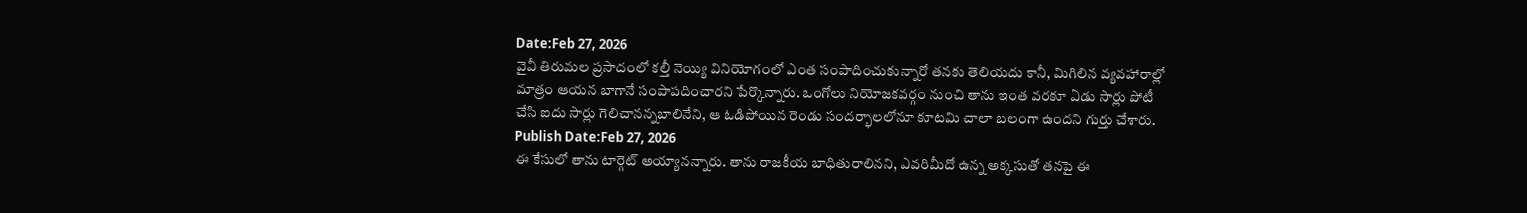Date:Feb 27, 2026
వైవీ తిరుమల ప్రసాదంలో కల్తీ నెయ్యి వినియోగంలో ఎంత సంపాదించుకున్నారో తనకు తెలియదు కానీ, మిగిలిన వ్యవహారాల్లో మాత్రం ఆయన బాగానే సంపాపదించారని పేర్కొన్నారు. ఒంగోలు నియోజకవర్గం నుంచి తాను ఇంత వరకూ ఏడు సార్లు పోటీ చేసి ఐదు సార్లు గెలిచానన్నబాలినేని, ఆ ఓడిపోయిన రెండు సందర్భాలలోనూ కూటమి చాలా బలంగా ఉందని గుర్తు చేశారు.
Publish Date:Feb 27, 2026
ఈ కేసులో తాను టార్గెట్ అయ్యానన్నారు. తాను రాజకీయ బాధితురాలినని, ఎవరిమీదో ఉన్న అక్కసుతో తనపై ఈ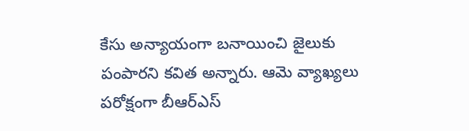కేసు అన్యాయంగా బనాయించి జైలుకు పంపారని కవిత అన్నారు. ఆమె వ్యాఖ్యలు పరోక్షంగా బీఆర్ఎస్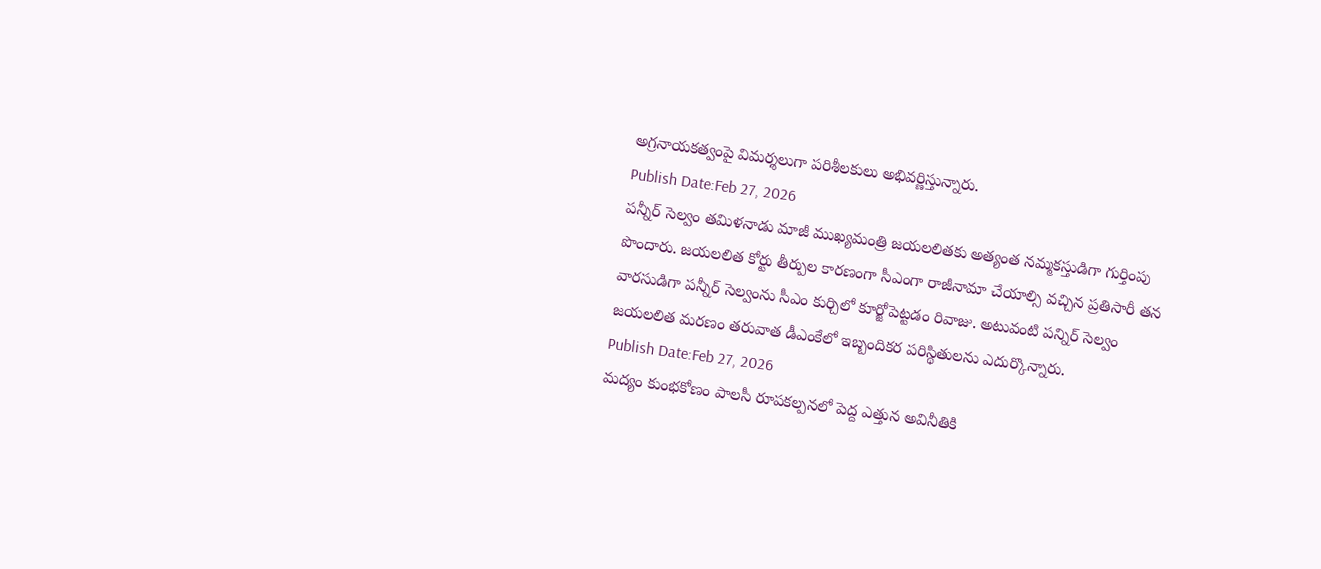అగ్రనాయకత్వంపై విమర్శలుగా పరిశీలకులు అభివర్ణిస్తున్నారు.
Publish Date:Feb 27, 2026
పన్నీర్ సెల్వం తమిళనాడు మాజీ ముఖ్యమంత్రి జయలలితకు అత్యంత నమ్మకస్తుడిగా గుర్తింపు పొందారు. జయలలిత కోర్టు తీర్పుల కారణంగా సీఎంగా రాజీనామా చేయాల్సి వచ్చిన ప్రతిసారీ తన వారసుడిగా పన్నీర్ సెల్వంను సీఎం కుర్చిలో కూర్జోపెట్టడం రివాజు. అటువంటి పన్నిర్ సెల్వం జయలలిత మరణం తరువాత డీఎంకేలో ఇబ్బందికర పరిస్థితులను ఎదుర్కొన్నారు.
Publish Date:Feb 27, 2026
మద్యం కుంభకోణం పాలసీ రూపకల్పనలో పెద్ద ఎత్తున అవినీతికి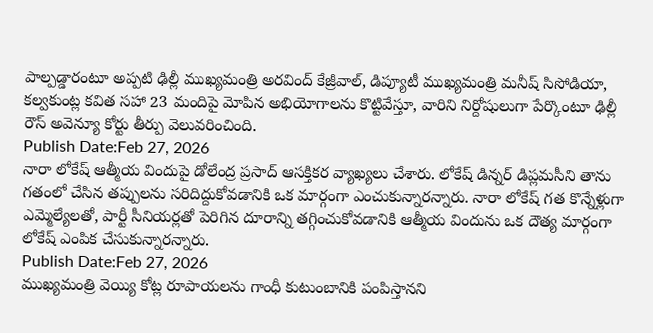పాల్పడ్డారంటూ అప్పటి ఢిల్లీ ముఖ్యమంత్రి అరవింద్ కేజ్రీవాల్, డిప్యూటీ ముఖ్యమంత్రి మనీష్ సిసోడియా, కల్వకుంట్ల కవిత సహా 23 మందిపై మోపిన అభియోగాలను కొట్టివేస్తూ, వారిని నిర్దోషులుగా పేర్కొంటూ ఢిల్లీ రౌస్ అవెన్యూ కోర్టు తీర్పు వెలువరించింది.
Publish Date:Feb 27, 2026
నారా లోకేష్ ఆత్మీయ విందుపై డోలేంద్ర ప్రసాద్ ఆసక్తికర వ్యాఖ్యలు చేశారు. లోకేష్ డిన్నర్ డిప్లమసీని తాను గతంలో చేసిన తప్పులను సరిదిద్దుకోవడానికి ఒక మార్గంగా ఎంచుకున్నారన్నారు. నారా లోకేష్ గత కొన్నేళ్లుగా ఎమ్మెల్యేలతో, పార్టీ సీనియర్లతో పెరిగిన దూరాన్ని తగ్గించుకోవడానికి ఆత్మీయ విందును ఒక దౌత్య మార్గంగా లోకేష్ ఎంపిక చేసుకున్నారన్నారు.
Publish Date:Feb 27, 2026
ముఖ్యమంత్రి వెయ్యి కోట్ల రూపాయలను గాంధీ కుటుంబానికి పంపిస్తానని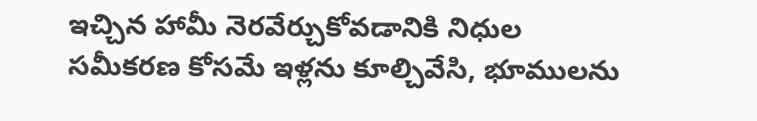ఇచ్చిన హామీ నెరవేర్చుకోవడానికి నిధుల సమీకరణ కోసమే ఇళ్లను కూల్చివేసి, భూములను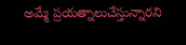అమ్మే ప్రయత్నాలుచేస్తున్నారని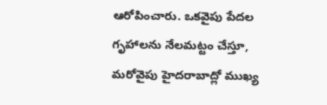ఆరోపించారు. ఒకవైపు పేదల గృహాలను నేలమట్టం చేస్తూ, మరోవైపు హైదరాబాద్లో ముఖ్య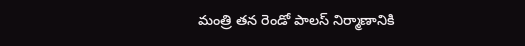మంత్రి తన రెండో పాలస్ నిర్మాణానికి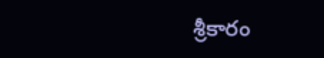శ్రీకారం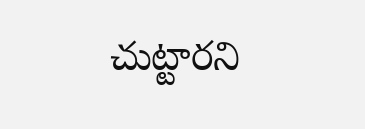చుట్టారని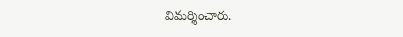విమర్శించారు.